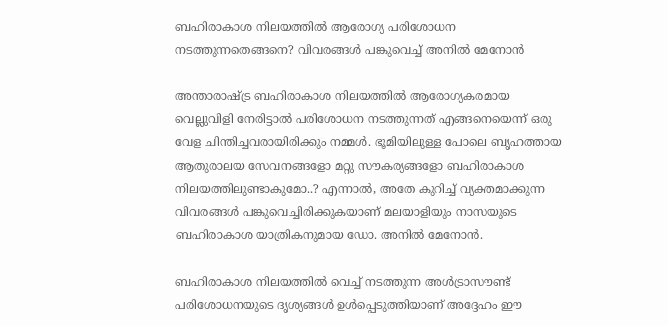ബഹിരാകാശ നിലയത്തിൽ ആരോഗ്യ പരിശോധന നടത്തുന്നതെങ്ങനെ? വിവരങ്ങൾ പങ്കുവെച്ച് അനിൽ മേനോൻ

അന്താരാഷ്ട്ര ബഹിരാകാശ നിലയത്തിൽ ആരോഗ്യകരമായ വെല്ലുവിളി നേരിട്ടാൽ പരിശോധന നടത്തുന്നത് എങ്ങനെയെന്ന് ഒരു വേള ചിന്തിച്ചവരായിരിക്കും നമ്മൾ. ഭൂമിയിലുള്ള പോലെ ബൃഹത്തായ ആതുരാലയ സേവനങ്ങളോ മറ്റു സൗകര്യങ്ങളോ ബഹിരാകാശ നിലയത്തിലുണ്ടാകുമോ..? എന്നാൽ, അതേ കുറിച്ച് വ്യക്തമാക്കുന്ന വിവരങ്ങൾ പങ്കുവെച്ചിരിക്കുകയാണ് മലയാളിയും നാസയുടെ ബഹിരാകാശ യാത്രികനുമായ ഡോ. അനിൽ മേനോൻ.

ബഹിരാകാശ നിലയത്തിൽ വെച്ച് നടത്തുന്ന അൾട്രാസൗണ്ട് പരിശോധനയുടെ ദൃശ്യങ്ങൾ ഉൾപ്പെടുത്തിയാണ് അദ്ദേഹം ഈ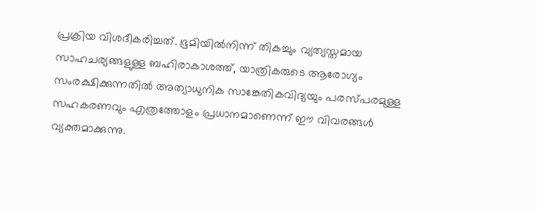പ്രക്രിയ വിശദീകരിച്ചത്. ഭൂമിയിൽനിന്ന് തികച്ചും വ്യത്യസ്തമായ സാഹചര്യങ്ങളുള്ള ബഹിരാകാശത്ത്, യാത്രികരുടെ ആരോഗ്യം സംരക്ഷിക്കുന്നതിൽ അത്യാധുനിക സാങ്കേതികവിദ്യയും പരസ്പരമുള്ള സഹകരണവും എത്രത്തോളം പ്രധാനമാണെന്ന് ഈ വിവരങ്ങൾ വ്യക്തമാക്കുന്നു.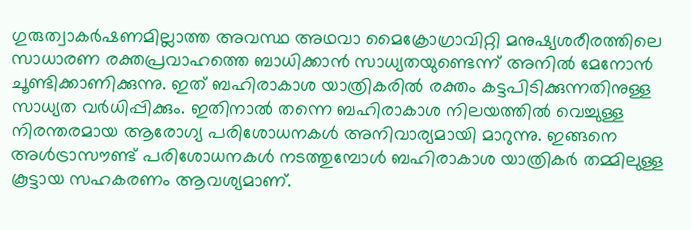ഗുരുത്വാകർഷണമില്ലാത്ത അവസ്ഥ അഥവാ മൈക്രോഗ്രാവിറ്റി മനുഷ്യശരീരത്തിലെ സാധാരണ രക്തപ്രവാഹത്തെ ബാധിക്കാൻ സാധ്യതയുണ്ടെന്ന് അനിൽ മേനോൻ ചൂണ്ടിക്കാണിക്കുന്നു. ഇത് ബഹിരാകാശ യാത്രികരിൽ രക്തം കട്ടപിടിക്കുന്നതിനുള്ള സാധ്യത വർധിപ്പിക്കും. ഇതിനാൽ തന്നെ ബഹിരാകാശ നിലയത്തിൽ വെച്ചുള്ള നിരന്തരമായ ആരോഗ്യ പരിശോധനകൾ അനിവാര്യമായി മാറുന്നു. ഇങ്ങനെ അൾട്രാസൗണ്ട് പരിശോധനകൾ നടത്തുമ്പോൾ ബഹിരാകാശ യാത്രികർ തമ്മിലുള്ള കൂട്ടായ സഹകരണം ആവശ്യമാണ്.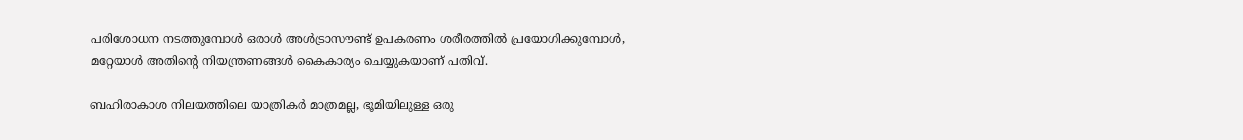പരിശോധന നടത്തുമ്പോൾ ഒരാൾ അൾട്രാസൗണ്ട് ഉപകരണം ശരീരത്തിൽ പ്രയോഗിക്കുമ്പോൾ, മറ്റേയാൾ അതിന്റെ നിയന്ത്രണങ്ങൾ കൈകാര്യം ചെയ്യുകയാണ് പതിവ്.

ബഹിരാകാശ നിലയത്തിലെ യാത്രികർ മാത്രമല്ല, ഭൂമിയിലുള്ള ഒരു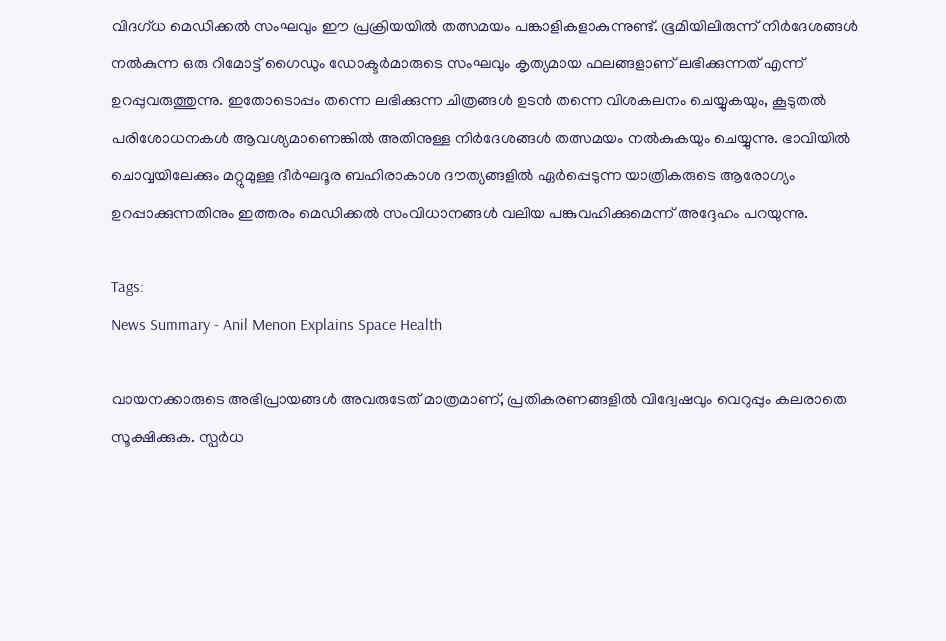വിദഗ്ധ മെഡിക്കൽ സംഘവും ഈ പ്രക്രിയയിൽ തത്സമയം പങ്കാളികളാകുന്നുണ്ട്. ഭൂമിയിലിരുന്ന് നിർദേശങ്ങൾ നൽകുന്ന ഒരു റിമോട്ട് ഗൈഡും ഡോക്ടർമാരുടെ സംഘവും കൃത്യമായ ഫലങ്ങളാണ് ലഭിക്കുന്നത് എന്ന് ഉറപ്പുവരുത്തുന്നു. ഇതോടൊപ്പം തന്നെ ലഭിക്കുന്ന ചിത്രങ്ങൾ ഉടൻ തന്നെ വിശകലനം ചെയ്യുകയും, കൂടുതൽ പരിശോധനകൾ ആവശ്യമാണെങ്കിൽ അതിനുള്ള നിർദേശങ്ങൾ തത്സമയം നൽകുകയും ചെയ്യുന്നു. ഭാവിയിൽ ചൊവ്വയിലേക്കും മറ്റുമുള്ള ദീർഘദൂര ബഹിരാകാശ ദൗത്യങ്ങളിൽ ഏർപ്പെടുന്ന യാത്രികരുടെ ആരോഗ്യം ഉറപ്പാക്കുന്നതിനും ഇത്തരം മെഡിക്കൽ സംവിധാനങ്ങൾ വലിയ പങ്കുവഹിക്കുമെന്ന് അദ്ദേഹം പറയുന്നു.

Tags:
News Summary - Anil Menon Explains Space Health

വായനക്കാരുടെ അഭിപ്രായങ്ങള്‍ അവരുടേത് മാത്രമാണ്, പ്രതികരണങ്ങളിൽ വിദ്വേഷവും വെറുപ്പും കലരാതെ സൂക്ഷിക്കുക. സ്പർധ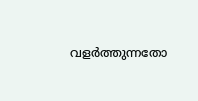വളർത്തുന്നതോ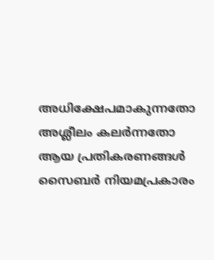അധിക്ഷേപമാകുന്നതോ അശ്ലീലം കലർന്നതോ ആയ പ്രതികരണങ്ങൾ സൈബർ നിയമപ്രകാരം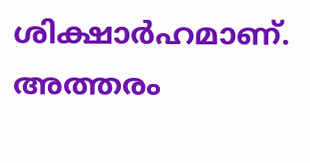ശിക്ഷാർഹമാണ്. അത്തരം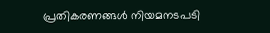പ്രതികരണങ്ങൾ നിയമനടപടി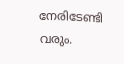നേരിടേണ്ടി വരും.